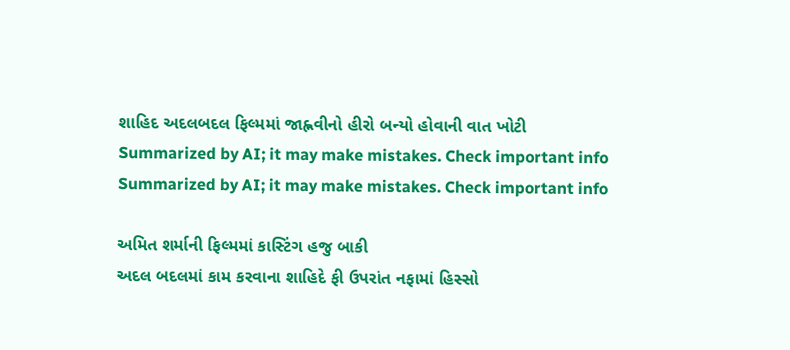શાહિદ અદલબદલ ફિલ્મમાં જાહ્નવીનો હીરો બન્યો હોવાની વાત ખોટી
Summarized by AI; it may make mistakes. Check important info
Summarized by AI; it may make mistakes. Check important info

અમિત શર્માની ફિલ્મમાં કાસ્ટિંગ હજુ બાકી
અદલ બદલમાં કામ કરવાના શાહિદે ફી ઉપરાંત નફામાં હિસ્સો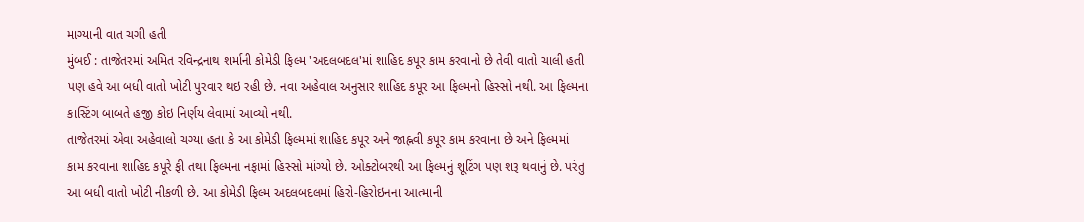માગ્યાની વાત ચગી હતી
મુંબઈ : તાજેતરમાં અમિત રવિન્દ્રનાથ શર્માની કોમેડી ફિલ્મ 'અદલબદલ'માં શાહિદ કપૂર કામ કરવાનો છે તેવી વાતો ચાલી હતી પણ હવે આ બધી વાતો ખોટી પુરવાર થઇ રહી છે. નવા અહેવાલ અનુસાર શાહિદ કપૂર આ ફિલ્મનો હિસ્સો નથી. આ ફિલ્મના કાસ્ટિંગ બાબતે હજી કોઇ નિર્ણય લેવામાં આવ્યો નથી.
તાજેતરમાં એવા અહેવાલો ચગ્યા હતા કે આ કોમેડી ફિલ્મમાં શાહિદ કપૂર અને જાહ્નવી કપૂર કામ કરવાના છે અને ફિલ્મમાં કામ કરવાના શાહિદ કપૂરે ફી તથા ફિલ્મના નફામાં હિસ્સો માંગ્યો છે. ઓક્ટોબરથી આ ફિલ્મનું શૂટિંગ પણ શરૂ થવાનું છે. પરંતુ આ બધી વાતો ખોટી નીકળી છે. આ કોમેડી ફિલ્મ અદલબદલમાં હિરો-હિરોઇનના આત્માની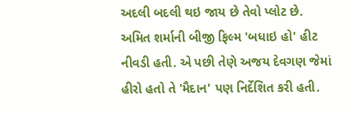અદલી બદલી થઇ જાય છે તેવો પ્લોટ છે.
અમિત શર્માની બીજી ફિલ્મ 'બધાઇ હો' હીટ નીવડી હતી. એ પછી તેણે અજય દેવગણ જેમાં હીરો હતો તે 'મૈદાન' પણ નિર્દેશિત કરી હતી.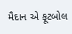મૈદાન એ ફૂટબોલ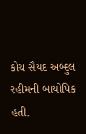કોચ સૈયદ અબ્દુલ રહીમની બાયોપિક હતી.